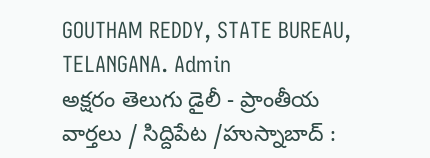GOUTHAM REDDY, STATE BUREAU, TELANGANA. Admin
అక్షరం తెలుగు డైలీ - ప్రాంతీయ వార్తలు / సిద్దిపేట /హుస్నాబాద్ :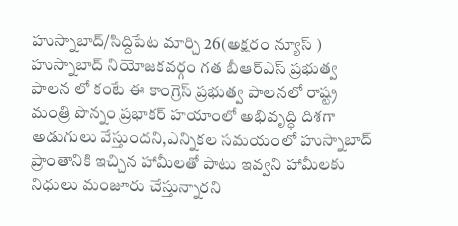హుస్నాబాద్/సిద్దిపేట మార్చి 26(అక్షరం న్యూస్ ) హుస్నాబాద్ నియోజకవర్గం గత బీఆర్ఎస్ ప్రభుత్వ పాలన లో కంటే ఈ కాంగ్రెస్ ప్రభుత్వ పాలనలో రాష్ట్ర మంత్రి పొన్నం ప్రభాకర్ హయాంలో అభివృద్ధి దిశగా అడుగులు వేస్తుందని,ఎన్నికల సమయంలో హుస్నాబాద్ ప్రాంతానికి ఇచ్చిన హామీలతో పాటు ఇవ్వని హామీలకు నిధులు మంజూరు చేస్తున్నారని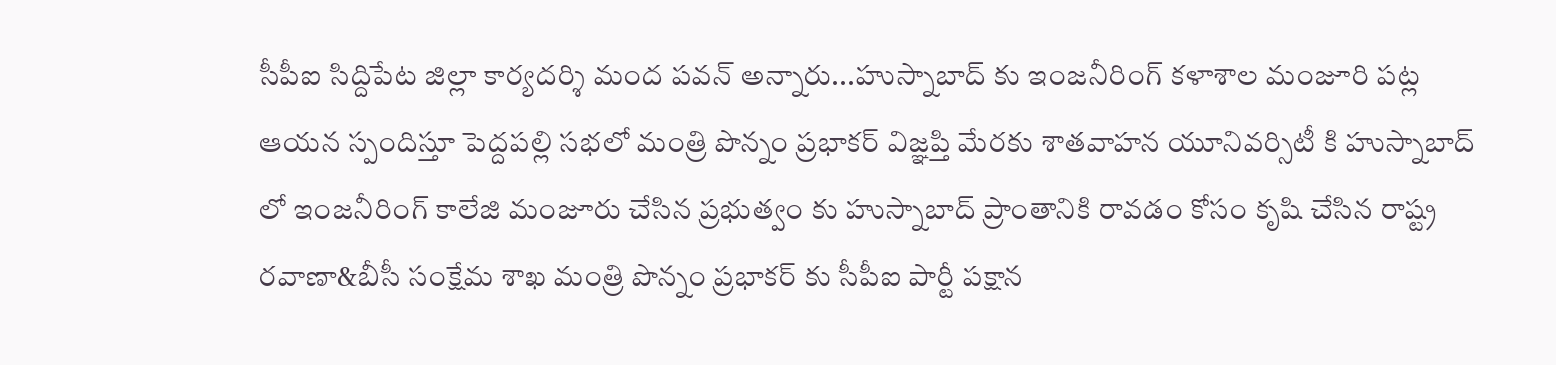సీపీఐ సిద్దిపేట జిల్లా కార్యదర్శి మంద పవన్ అన్నారు...హుస్నాబాద్ కు ఇంజనీరింగ్ కళాశాల మంజూరి పట్ల ఆయన స్పందిస్తూ పెద్దపల్లి సభలో మంత్రి పొన్నం ప్రభాకర్ విజ్ఞప్తి మేరకు శాతవాహన యూనివర్సిటీ కి హుస్నాబాద్ లో ఇంజనీరింగ్ కాలేజి మంజూరు చేసిన ప్రభుత్వం కు హుస్నాబాద్ ప్రాంతానికి రావడం కోసం కృషి చేసిన రాష్ట్ర రవాణా&బీసీ సంక్షేమ శాఖ మంత్రి పొన్నం ప్రభాకర్ కు సీపీఐ పార్టీ పక్షాన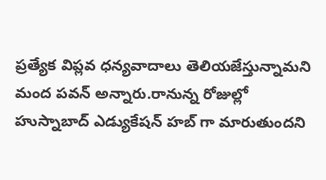ప్రత్యేక విప్లవ ధన్యవాదాలు తెలియజేస్తున్నామని మంద పవన్ అన్నారు.రానున్న రోజుల్లో హుస్నాబాద్ ఎడ్యుకేషన్ హబ్ గా మారుతుందని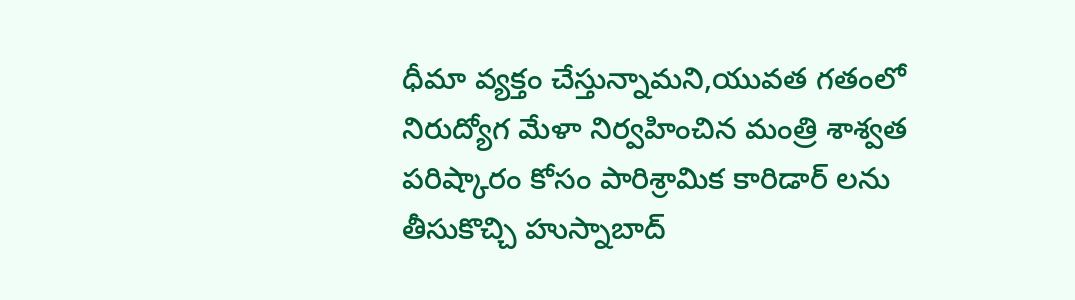ధీమా వ్యక్తం చేస్తున్నామని,యువత గతంలో నిరుద్యోగ మేళా నిర్వహించిన మంత్రి శాశ్వత పరిష్కారం కోసం పారిశ్రామిక కారిడార్ లను తీసుకొచ్చి హుస్నాబాద్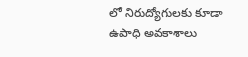లో నిరుద్యోగులకు కూడా ఉపాధి అవకాశాలు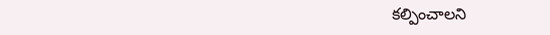కల్పించాలని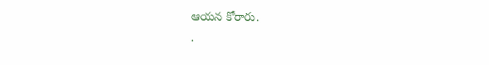ఆయన కోరారు.
.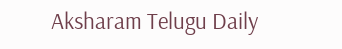Aksharam Telugu Daily